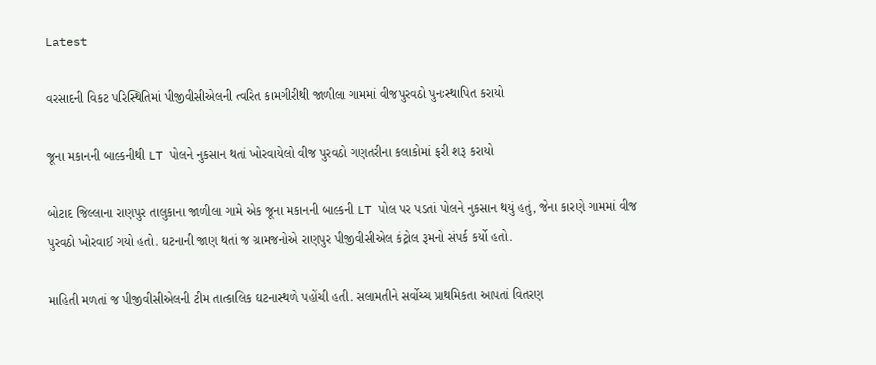Latest

વરસાદની વિકટ પરિસ્થિતિમાં પીજીવીસીએલની ત્વરિત કામગીરીથી જાળીલા ગામમાં વીજપુરવઠો પુનઃસ્થાપિત કરાયો

જૂના મકાનની બાલ્કનીથી LT પોલને નુકસાન થતાં ખોરવાયેલો વીજ પુરવઠો ગણતરીના કલાકોમાં ફરી શરૂ કરાયો

બોટાદ જિલ્લાના રાણપુર તાલુકાના જાળીલા ગામે એક જૂના મકાનની બાલ્કની LT પોલ પર પડતાં પોલને નુકસાન થયું હતું, જેના કારણે ગામમાં વીજ પુરવઠો ખોરવાઈ ગયો હતો. ઘટનાની જાણ થતાં જ ગ્રામજનોએ રાણપુર પીજીવીસીએલ કંટ્રોલ રૂમનો સંપર્ક કર્યો હતો.

માહિતી મળતાં જ પીજીવીસીએલની ટીમ તાત્કાલિક ઘટનાસ્થળે પહોંચી હતી. સલામતીને સર્વોચ્ચ પ્રાથમિકતા આપતાં વિતરણ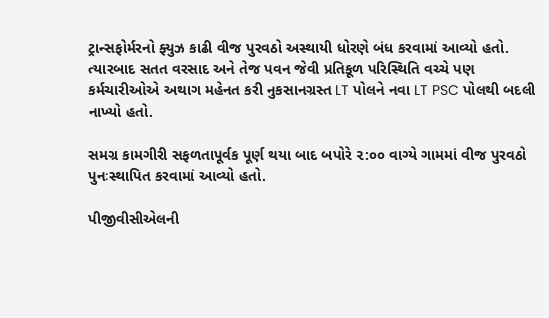ટ્રાન્સફોર્મરનો ફ્યુઝ કાઢી વીજ પુરવઠો અસ્થાયી ધોરણે બંધ કરવામાં આવ્યો હતો. ત્યારબાદ સતત વરસાદ અને તેજ પવન જેવી પ્રતિકૂળ પરિસ્થિતિ વચ્ચે પણ કર્મચારીઓએ અથાગ મહેનત કરી નુકસાનગ્રસ્ત LT પોલને નવા LT PSC પોલથી બદલી નાખ્યો હતો.

સમગ્ર કામગીરી સફળતાપૂર્વક પૂર્ણ થયા બાદ બપોરે ૨:૦૦ વાગ્યે ગામમાં વીજ પુરવઠો પુનઃસ્થાપિત કરવામાં આવ્યો હતો.

પીજીવીસીએલની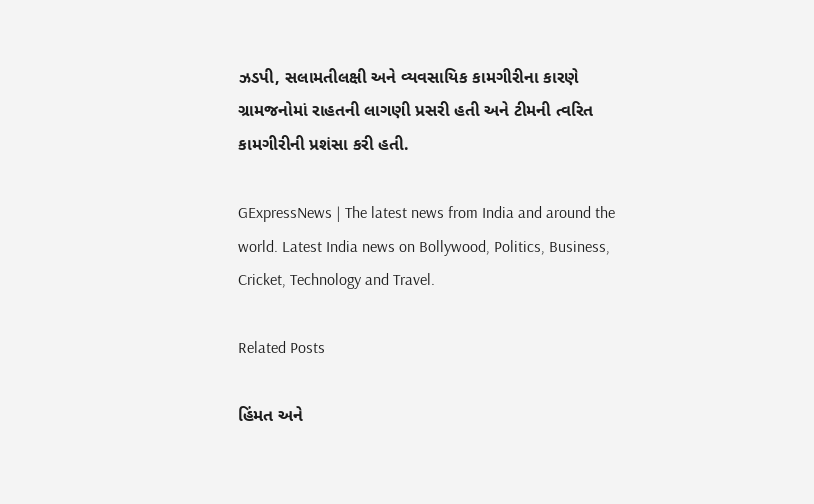ઝડપી, સલામતીલક્ષી અને વ્યવસાયિક કામગીરીના કારણે ગ્રામજનોમાં રાહતની લાગણી પ્રસરી હતી અને ટીમની ત્વરિત કામગીરીની પ્રશંસા કરી હતી.

GExpressNews | The latest news from India and around the world. Latest India news on Bollywood, Politics, Business, Cricket, Technology and Travel.

Related Posts

હિંમત અને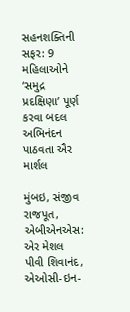સહનશક્તિની સફર: 9 મહિલાઓને ‘સમુદ્ર પ્રદક્ષિણા’ પૂર્ણ કરવા બદલ અભિનંદન પાઠવતા ઐર માર્શલ

મુંબઇ, સંજીવ રાજપૂત, એબીએનએસ: એર મેશલ પીવી શિવાનંદ, એઓસી-ઇન-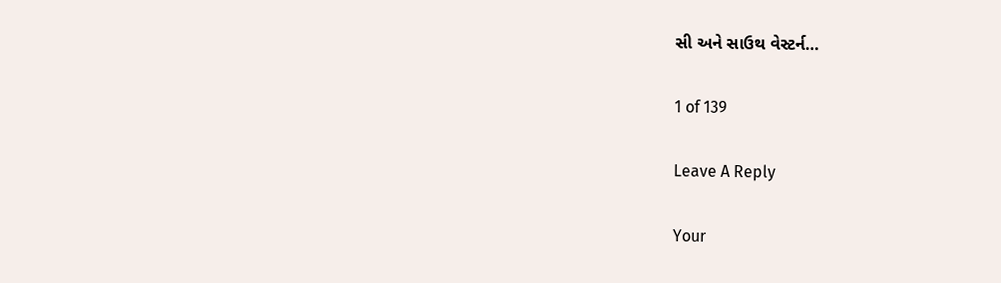સી અને સાઉથ વેસ્ટર્ન…

1 of 139

Leave A Reply

Your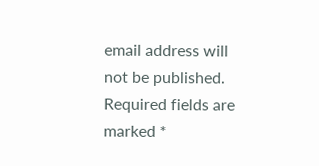email address will not be published. Required fields are marked *